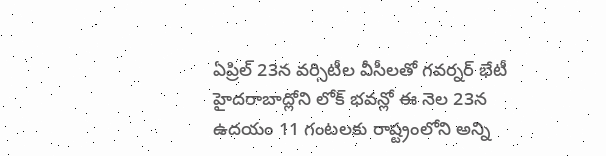ఏప్రిల్ 23న వర్సిటీల వీసీలతో గవర్నర్ భేటీ
హైదరాబాద్లోని లోక్ భవన్లో ఈ నెల 23న ఉదయం 11 గంటలకు రాష్ట్రంలోని అన్ని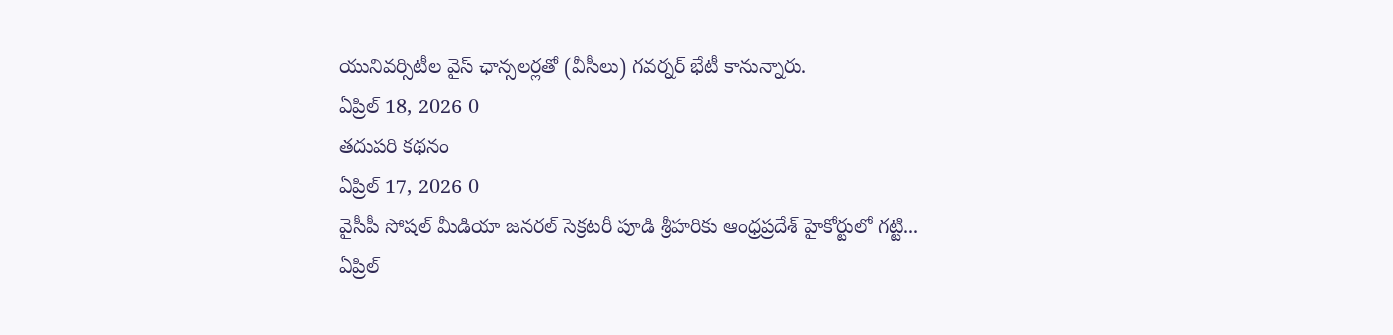యునివర్సిటీల వైస్ ఛాన్సలర్లతో (వీసీలు) గవర్నర్ భేటీ కానున్నారు.
ఏప్రిల్ 18, 2026 0
తదుపరి కథనం
ఏప్రిల్ 17, 2026 0
వైసీపీ సోషల్ మీడియా జనరల్ సెక్రటరీ పూడి శ్రీహరికు ఆంధ్రప్రదేశ్ హైకోర్టులో గట్టి...
ఏప్రిల్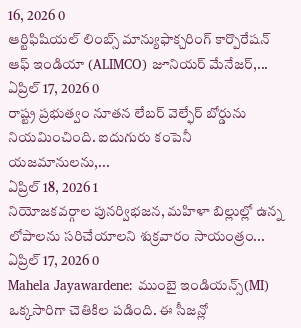16, 2026 0
ఆర్టిఫిషియల్ లింబ్స్ మాన్యుఫాక్చరింగ్ కార్పొరేషన్ ఆఫ్ ఇండియా (ALIMCO) జూనియర్ మేనేజర్,...
ఏప్రిల్ 17, 2026 0
రాష్ట్ర ప్రభుత్వం నూతన లేబర్ వెల్ఫేర్ బోర్డును నియమించింది. ఐదుగురు కంపెనీ యజమానులను,...
ఏప్రిల్ 18, 2026 1
నియోజకవర్గాల పునర్విభజన, మహిళా బిల్లుల్లో ఉన్న లోపాలను సరిచేయాలని శుక్రవారం సాయంత్రం...
ఏప్రిల్ 17, 2026 0
Mahela Jayawardene: ముంబై ఇండియన్స్(MI) ఒక్కసారిగా చెతికిల పడింది. ఈ సీజన్లో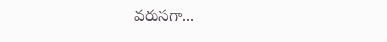వరుసగా...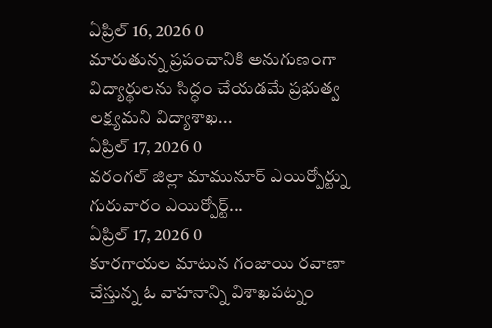ఏప్రిల్ 16, 2026 0
మారుతున్న ప్రపంచానికి అనుగుణంగా విద్యార్థులను సిద్ధం చేయడమే ప్రభుత్వ లక్ష్యమని విద్యాశాఖ...
ఏప్రిల్ 17, 2026 0
వరంగల్ జిల్లా మామునూర్ ఎయిర్పోర్ట్ను గురువారం ఎయిర్పోర్ట్...
ఏప్రిల్ 17, 2026 0
కూరగాయల మాటున గంజాయి రవాణా చేస్తున్న ఓ వాహనాన్ని విశాఖపట్నం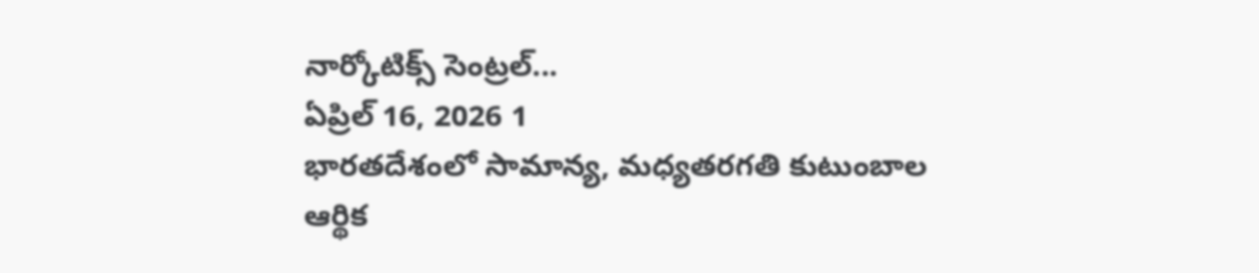నార్కోటిక్స్ సెంట్రల్...
ఏప్రిల్ 16, 2026 1
భారతదేశంలో సామాన్య, మధ్యతరగతి కుటుంబాల ఆర్థిక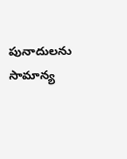పునాదులను సామాన్య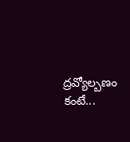ద్రవ్యోల్బణం కంటే...